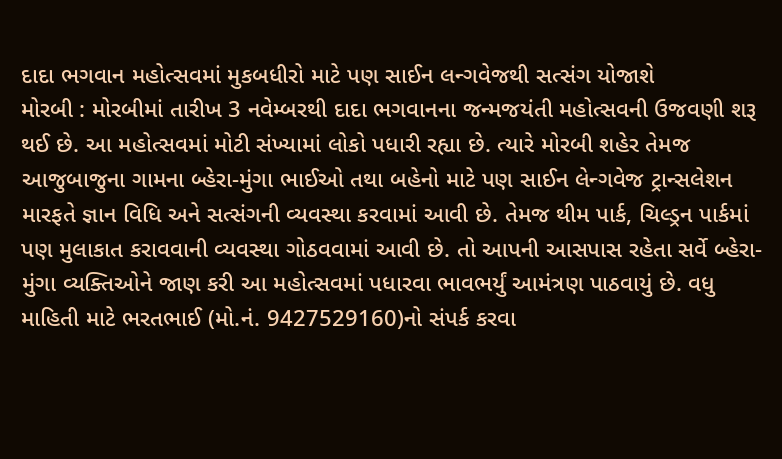દાદા ભગવાન મહોત્સવમાં મુકબધીરો માટે પણ સાઈન લન્ગવેજથી સત્સંગ યોજાશે
મોરબી : મોરબીમાં તારીખ 3 નવેમ્બરથી દાદા ભગવાનના જન્મજયંતી મહોત્સવની ઉજવણી શરૂ થઈ છે. આ મહોત્સવમાં મોટી સંખ્યામાં લોકો પધારી રહ્યા છે. ત્યારે મોરબી શહેર તેમજ આજુબાજુના ગામના બ્હેરા-મુંગા ભાઈઓ તથા બહેનો માટે પણ સાઈન લેન્ગવેજ ટ્રાન્સલેશન મારફતે જ્ઞાન વિધિ અને સત્સંગની વ્યવસ્થા કરવામાં આવી છે. તેમજ થીમ પાર્ક, ચિલ્ડ્રન પાર્કમાં પણ મુલાકાત કરાવવાની વ્યવસ્થા ગોઠવવામાં આવી છે. તો આપની આસપાસ રહેતા સર્વે બ્હેરા-મુંગા વ્યક્તિઓને જાણ કરી આ મહોત્સવમાં પધારવા ભાવભર્યું આમંત્રણ પાઠવાયું છે. વધુ માહિતી માટે ભરતભાઈ (મો.નં. 9427529160)નો સંપર્ક કરવા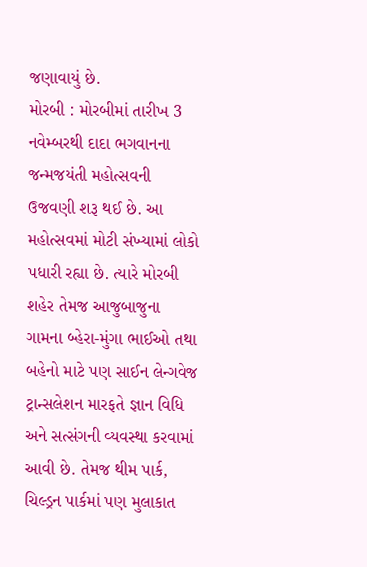જણાવાયું છે.
મોરબી : મોરબીમાં તારીખ 3 નવેમ્બરથી દાદા ભગવાનના જન્મજયંતી મહોત્સવની ઉજવણી શરૂ થઈ છે. આ મહોત્સવમાં મોટી સંખ્યામાં લોકો પધારી રહ્યા છે. ત્યારે મોરબી શહેર તેમજ આજુબાજુના ગામના બ્હેરા-મુંગા ભાઈઓ તથા બહેનો માટે પણ સાઈન લેન્ગવેજ ટ્રાન્સલેશન મારફતે જ્ઞાન વિધિ અને સત્સંગની વ્યવસ્થા કરવામાં આવી છે. તેમજ થીમ પાર્ક, ચિલ્ડ્રન પાર્કમાં પણ મુલાકાત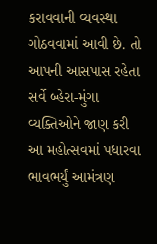કરાવવાની વ્યવસ્થા ગોઠવવામાં આવી છે. તો આપની આસપાસ રહેતા સર્વે બ્હેરા-મુંગા વ્યક્તિઓને જાણ કરી આ મહોત્સવમાં પધારવા ભાવભર્યું આમંત્રણ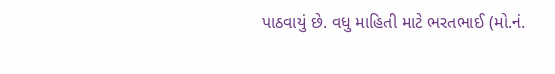પાઠવાયું છે. વધુ માહિતી માટે ભરતભાઈ (મો.નં.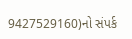9427529160)નો સંપર્ક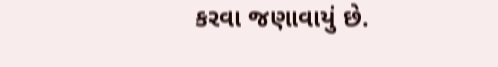કરવા જણાવાયું છે.